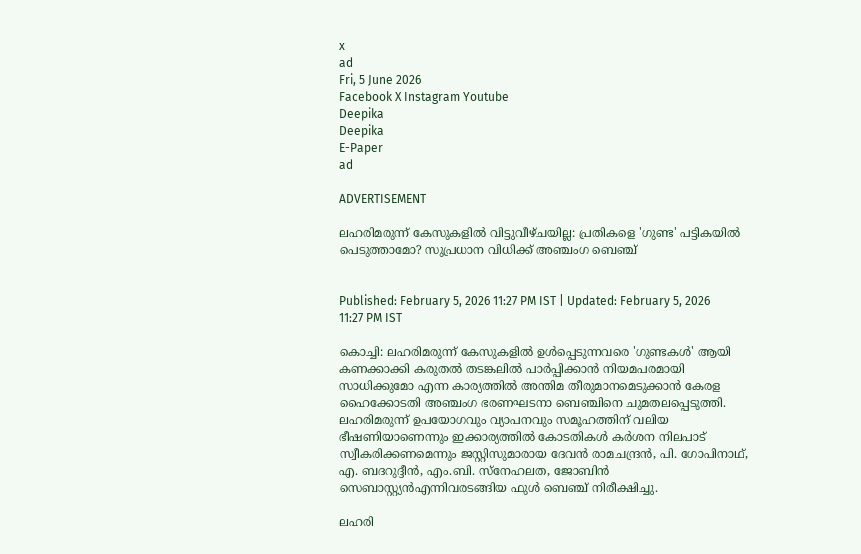x
ad
Fri, 5 June 2026
Facebook X Instagram Youtube
Deepika
Deepika
E-Paper
ad

ADVERTISEMENT

ലഹരിമരുന്ന് കേസുകളിൽ വിട്ടുവീഴ്ചയില്ല: പ്രതികളെ 'ഗുണ്ട' പട്ടികയിൽ പെടുത്താമോ? സുപ്രധാന വിധിക്ക് അഞ്ചംഗ ബെഞ്ച്


Published: February 5, 2026 11:27 PM IST | Updated: February 5, 2026 11:27 PM IST

കൊച്ചി: ലഹരിമരുന്ന് കേസുകളിൽ ഉൾപ്പെടുന്നവരെ 'ഗുണ്ടകൾ' ആയി കണക്കാക്കി കരുതൽ തടങ്കലിൽ പാർപ്പിക്കാൻ നിയമപരമായി സാധിക്കുമോ എന്ന കാര്യത്തിൽ അന്തിമ തീരുമാനമെടുക്കാൻ കേരള ഹൈക്കോടതി അഞ്ചംഗ ഭരണഘടനാ ബെഞ്ചിനെ ചുമതലപ്പെടുത്തി. ലഹരിമരുന്ന് ഉപയോഗവും വ്യാപനവും സമൂഹത്തിന് വലിയ ഭീഷണിയാണെന്നും ഇക്കാര്യത്തിൽ കോടതികൾ കർശന നിലപാട് സ്വീകരിക്കണമെന്നും ജസ്റ്റിസുമാരായ ദേവൻ രാമചന്ദ്രൻ, പി. ഗോപിനാഥ്, എ. ബദറുദ്ദീൻ, എം.ബി. സ്നേഹലത, ജോബിൻ സെബാസ്റ്റ്യൻഎന്നിവരടങ്ങിയ ഫുൾ ബെഞ്ച് നിരീക്ഷിച്ചു.

ലഹരി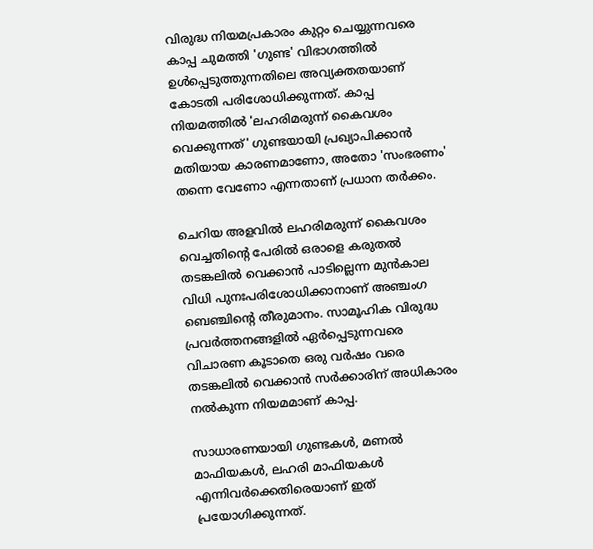വിരുദ്ധ നിയമപ്രകാരം കുറ്റം ചെയ്യുന്നവരെ കാപ്പ ചുമത്തി 'ഗുണ്ട' വിഭാഗത്തിൽ ഉൾപ്പെടുത്തുന്നതിലെ അവ്യക്തതയാണ് കോടതി പരിശോധിക്കുന്നത്. കാപ്പ നിയമത്തിൽ 'ലഹരിമരുന്ന് കൈവശം വെക്കുന്നത്' ഗുണ്ടയായി പ്രഖ്യാപിക്കാൻ മതിയായ കാരണമാണോ, അതോ 'സംഭരണം' തന്നെ വേണോ എന്നതാണ് പ്രധാന തർക്കം.

ചെറിയ അളവിൽ ലഹരിമരുന്ന് കൈവശം വെച്ചതിന്‍റെ പേരിൽ ഒരാളെ കരുതൽ തടങ്കലിൽ വെക്കാൻ പാടില്ലെന്ന മുൻകാല വിധി പുനഃപരിശോധിക്കാനാണ് അഞ്ചംഗ ബെഞ്ചിന്‍റെ തീരുമാനം. സാമൂഹിക വിരുദ്ധ പ്രവർത്തനങ്ങളിൽ ഏർപ്പെടുന്നവരെ വിചാരണ കൂടാതെ ഒരു വർഷം വരെ തടങ്കലിൽ വെക്കാൻ സർക്കാരിന് അധികാരം നൽകുന്ന നിയമമാണ് കാപ്പ.

സാധാരണയായി ഗുണ്ടകൾ, മണൽ മാഫിയകൾ, ലഹരി മാഫിയകൾ എന്നിവർക്കെതിരെയാണ് ഇത് പ്രയോഗിക്കുന്നത്.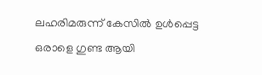ലഹരിമരുന്ന് കേസിൽ ഉൾപ്പെട്ട ഒരാളെ ഗുണ്ട ആയി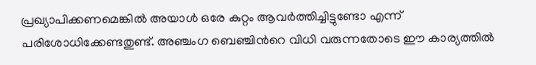പ്രഖ്യാപിക്കണമെങ്കിൽ അയാൾ ഒരേ കുറ്റം ആവർത്തിച്ചിട്ടുണ്ടോ എന്ന് പരിശോധിക്കേണ്ടതുണ്ട്. അഞ്ചംഗ ബെഞ്ചിന്‍റെ വിധി വരുന്നതോടെ ഈ കാര്യത്തിൽ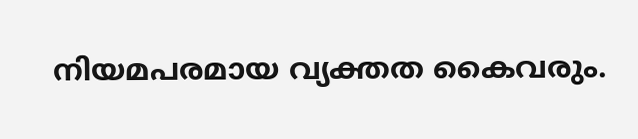നിയമപരമായ വ്യക്തത കൈവരും.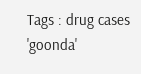Tags : drug cases 'goonda'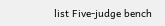list Five-judge bench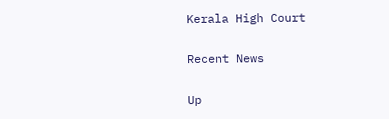Kerala High Court

Recent News

Up